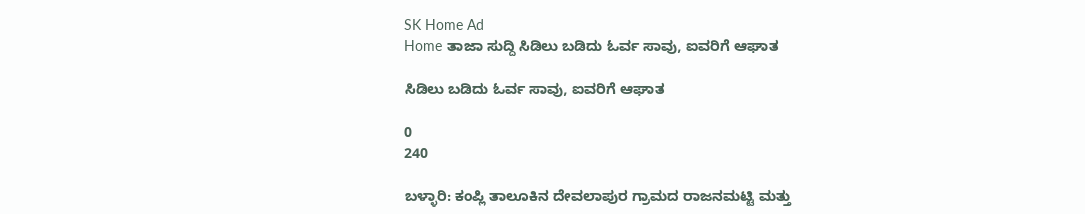SK Home Ad
Home ತಾಜಾ ಸುದ್ದಿ ಸಿಡಿಲು ಬಡಿದು ಓರ್ವ ಸಾವು, ಐವರಿಗೆ ಆಘಾತ

ಸಿಡಿಲು ಬಡಿದು ಓರ್ವ ಸಾವು, ಐವರಿಗೆ ಆಘಾತ

0
240

ಬಳ್ಳಾರಿ: ಕಂಪ್ಲಿ ತಾಲೂಕಿನ ದೇವಲಾಪುರ ಗ್ರಾಮದ ರಾಜನಮಟ್ಟಿ ಮತ್ತು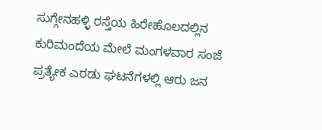ಸುಗ್ಗೇನಹಳ್ಳಿ ರಸ್ತೆಯ ಹಿರೇಹೊಲದಲ್ಲಿನ ಕುರಿಮಂದೆಯ ಮೇಲೆ ಮಂಗಳವಾರ ಸಂಜೆ ಪ್ರತ್ಯೇಕ ಎರಡು ಘಟನೆಗಳಲ್ಲಿ ಆರು ಜನ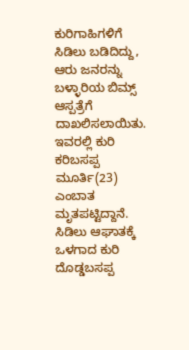ಕುರಿಗಾಹಿಗಳಿಗೆ ಸಿಡಿಲು ಬಡಿದಿದ್ದು, ಆರು ಜನರನ್ನು ಬಳ್ಳಾರಿಯ ಬಿಮ್ಸ್ ಆಸ್ಪತ್ರೆಗೆ ದಾಖಲಿಸಲಾಯಿತು.
ಇವರಲ್ಲಿ ಕುರಿ ಕರಿಬಸಪ್ಪ ಮೂರ್ತಿ(23) ಎಂಬಾತ ಮೃತಪಟ್ಟಿದ್ದಾನೆ. ಸಿಡಿಲು ಆಘಾತಕ್ಕೆ ಒಳಗಾದ ಕುರಿ ದೊಡ್ಡಬಸಪ್ಪ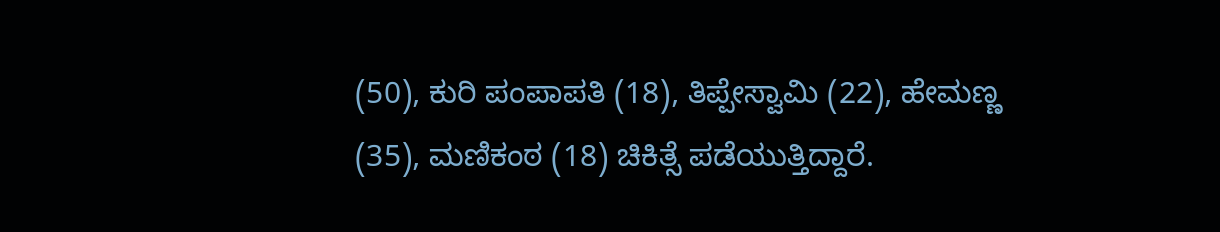(50), ಕುರಿ ಪಂಪಾಪತಿ (18), ತಿಪ್ಪೇಸ್ವಾಮಿ (22), ಹೇಮಣ್ಣ (35), ಮಣಿಕಂಠ (18) ಚಿಕಿತ್ಸೆ ಪಡೆಯುತ್ತಿದ್ದಾರೆ.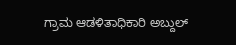ಗ್ರಾಮ ಆಡಳಿತಾಧಿಕಾರಿ ಅಬ್ದುಲ್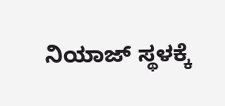ನಿಯಾಜ್ ಸ್ಥಳಕ್ಕೆ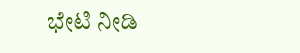ಭೇಟಿ ನೀಡಿ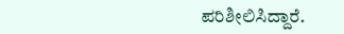ಪರಿಶೀಲಿಸಿದ್ದಾರೆ.